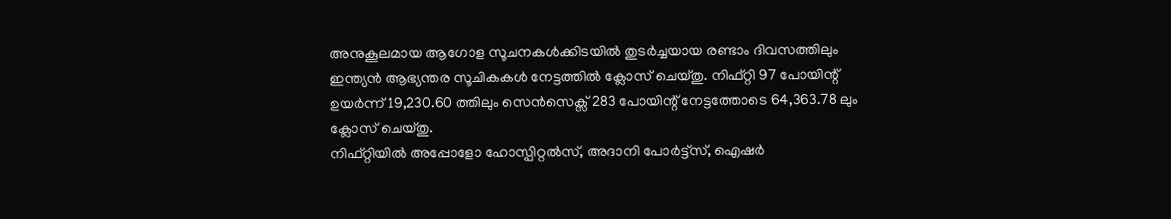അനുകൂലമായ ആഗോള സൂചനകൾക്കിടയിൽ തുടർച്ചയായ രണ്ടാം ദിവസത്തിലും ഇന്ത്യൻ ആഭ്യന്തര സൂചികകൾ നേട്ടത്തിൽ ക്ലോസ് ചെയ്തു. നിഫ്റ്റി 97 പോയിന്റ് ഉയർന്ന് 19,230.60 ത്തിലും സെൻസെക്സ് 283 പോയിന്റ് നേട്ടത്തോടെ 64,363.78 ലും ക്ലോസ് ചെയ്തു.
നിഫ്റ്റിയിൽ അപ്പോളോ ഹോസ്പിറ്റൽസ്, അദാനി പോർട്ട്സ്, ഐഷർ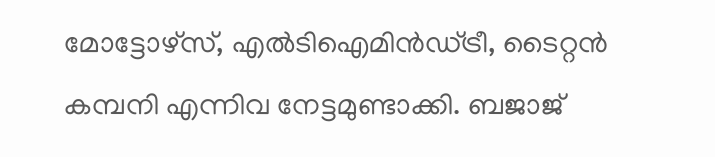മോട്ടോഴ്സ്, എൽടിഐമിൻഡ്ട്രീ, ടൈറ്റൻ കമ്പനി എന്നിവ നേട്ടമുണ്ടാക്കി. ബജാജ്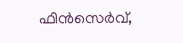ഫിൻസെർവ്,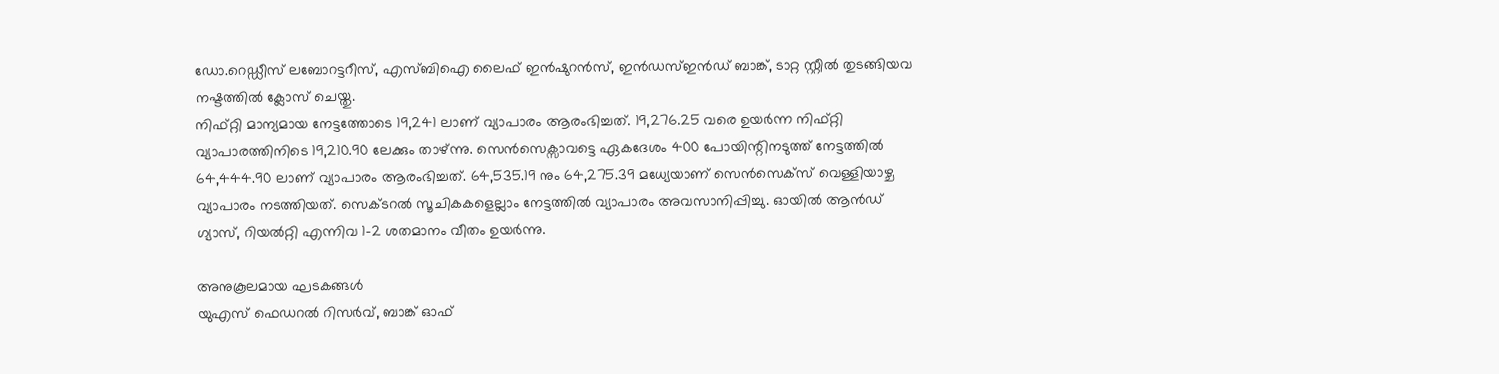ഡോ.റെഡ്ഡീസ് ലബോറട്ടറീസ്, എസ്ബിഐ ലൈഫ് ഇൻഷുറൻസ്, ഇൻഡസ്ഇൻഡ് ബാങ്ക്, ടാറ്റ സ്റ്റീൽ തുടങ്ങിയവ നഷ്ടത്തിൽ ക്ലോസ് ചെയ്തു.
നിഫ്റ്റി മാന്യമായ നേട്ടത്തോടെ 19,241 ലാണ് വ്യാപാരം ആരംഭിച്ചത്. 19,276.25 വരെ ഉയർന്ന നിഫ്റ്റി വ്യാപാരത്തിനിടെ 19,210.90 ലേക്കും താഴ്ന്നു. സെൻസെക്സാവട്ടെ ഏകദേശം 400 പോയിന്റിനടുത്ത് നേട്ടത്തിൽ 64,444.90 ലാണ് വ്യാപാരം ആരംഭിച്ചത്. 64,535.19 നും 64,275.39 മധ്യേയാണ് സെൻസെക്സ് വെള്ളിയാഴ്ച വ്യാപാരം നടത്തിയത്. സെക്ടറൽ സൂചികകളെല്ലാം നേട്ടത്തിൽ വ്യാപാരം അവസാനിപ്പിച്ചു. ഓയിൽ ആൻഡ് ഗ്യാസ്, റിയൽറ്റി എന്നിവ 1-2 ശതമാനം വീതം ഉയർന്നു.

അനുകൂലമായ ഘടകങ്ങൾ
യുഎസ് ഫെഡറൽ റിസർവ്, ബാങ്ക് ഓഫ്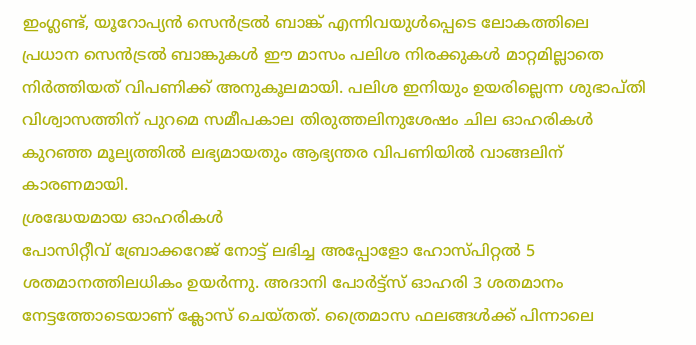ഇംഗ്ലണ്ട്, യൂറോപ്യൻ സെൻട്രൽ ബാങ്ക് എന്നിവയുൾപ്പെടെ ലോകത്തിലെ പ്രധാന സെൻട്രൽ ബാങ്കുകൾ ഈ മാസം പലിശ നിരക്കുകൾ മാറ്റമില്ലാതെ നിർത്തിയത് വിപണിക്ക് അനുകൂലമായി. പലിശ ഇനിയും ഉയരില്ലെന്ന ശുഭാപ്തി വിശ്വാസത്തിന് പുറമെ സമീപകാല തിരുത്തലിനുശേഷം ചില ഓഹരികൾ കുറഞ്ഞ മൂല്യത്തിൽ ലഭ്യമായതും ആഭ്യന്തര വിപണിയിൽ വാങ്ങലിന് കാരണമായി.
ശ്രദ്ധേയമായ ഓഹരികൾ
പോസിറ്റീവ് ബ്രോക്കറേജ് നോട്ട് ലഭിച്ച അപ്പോളോ ഹോസ്പിറ്റൽ 5 ശതമാനത്തിലധികം ഉയർന്നു. അദാനി പോർട്ട്സ് ഓഹരി 3 ശതമാനം നേട്ടത്തോടെയാണ് ക്ലോസ് ചെയ്തത്. ത്രൈമാസ ഫലങ്ങൾക്ക് പിന്നാലെ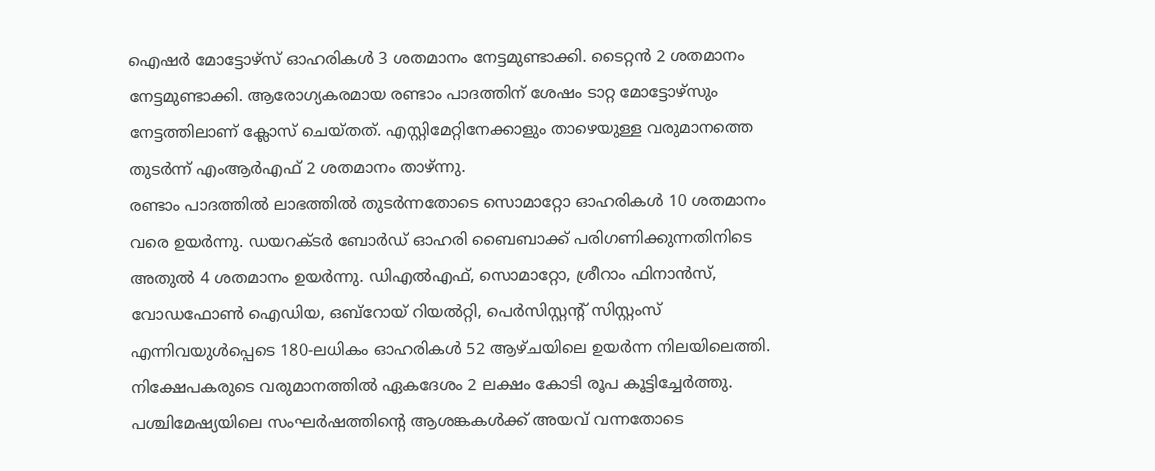ഐഷർ മോട്ടോഴ്സ് ഓഹരികൾ 3 ശതമാനം നേട്ടമുണ്ടാക്കി. ടൈറ്റൻ 2 ശതമാനം നേട്ടമുണ്ടാക്കി. ആരോഗ്യകരമായ രണ്ടാം പാദത്തിന് ശേഷം ടാറ്റ മോട്ടോഴ്സും നേട്ടത്തിലാണ് ക്ലോസ് ചെയ്തത്. എസ്റ്റിമേറ്റിനേക്കാളും താഴെയുള്ള വരുമാനത്തെ തുടർന്ന് എംആർഎഫ് 2 ശതമാനം താഴ്ന്നു.
രണ്ടാം പാദത്തിൽ ലാഭത്തിൽ തുടർന്നതോടെ സൊമാറ്റോ ഓഹരികൾ 10 ശതമാനം വരെ ഉയർന്നു. ഡയറക്ടർ ബോർഡ് ഓഹരി ബൈബാക്ക് പരിഗണിക്കുന്നതിനിടെ അതുൽ 4 ശതമാനം ഉയർന്നു. ഡിഎൽഎഫ്, സൊമാറ്റോ, ശ്രീറാം ഫിനാൻസ്, വോഡഫോൺ ഐഡിയ, ഒബ്റോയ് റിയൽറ്റി, പെർസിസ്റ്റന്റ് സിസ്റ്റംസ് എന്നിവയുൾപ്പെടെ 180-ലധികം ഓഹരികൾ 52 ആഴ്ചയിലെ ഉയർന്ന നിലയിലെത്തി. നിക്ഷേപകരുടെ വരുമാനത്തിൽ ഏകദേശം 2 ലക്ഷം കോടി രൂപ കൂട്ടിച്ചേർത്തു.
പശ്ചിമേഷ്യയിലെ സംഘർഷത്തിന്റെ ആശങ്കകൾക്ക് അയവ് വന്നതോടെ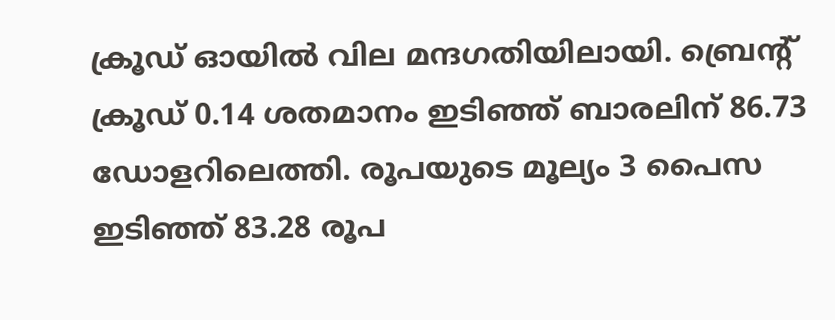ക്രൂഡ് ഓയിൽ വില മന്ദഗതിയിലായി. ബ്രെന്റ് ക്രൂഡ് 0.14 ശതമാനം ഇടിഞ്ഞ് ബാരലിന് 86.73 ഡോളറിലെത്തി. രൂപയുടെ മൂല്യം 3 പൈസ ഇടിഞ്ഞ് 83.28 രൂപ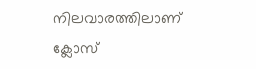നിലവാരത്തിലാണ് ക്ലോസ്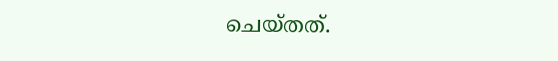ചെയ്തത്.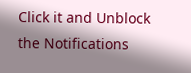Click it and Unblock the Notifications